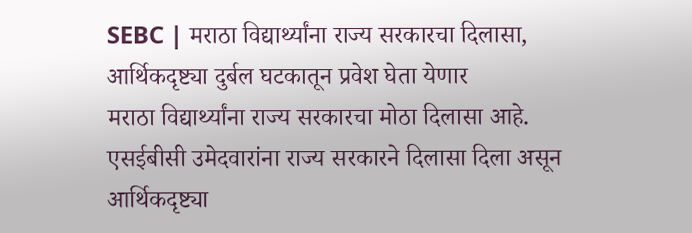SEBC | मराठा विद्यार्थ्यांना राज्य सरकारचा दिलासा, आर्थिकदृष्ट्या दुर्बल घटकातून प्रवेश घेता येणार
मराठा विद्यार्थ्यांना राज्य सरकारचा मोठा दिलासा आहे. एसईबीसी उमेदवारांना राज्य सरकारने दिलासा दिला असून आर्थिकदृष्ट्या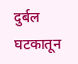दुर्बल घटकातून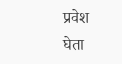प्रवेश घेता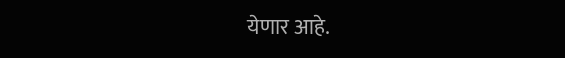येणार आहे.